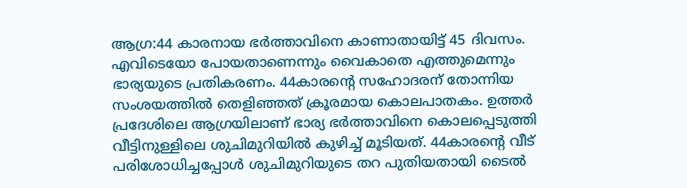ആഗ്ര:44 കാരനായ ഭർത്താവിനെ കാണാതായിട്ട് 45 ദിവസം. എവിടെയോ പോയതാണെന്നും വൈകാതെ എത്തുമെന്നും ഭാര്യയുടെ പ്രതികരണം. 44കാരന്റെ സഹോദരന് തോന്നിയ സംശയത്തിൽ തെളിഞ്ഞത് ക്രൂരമായ കൊലപാതകം. ഉത്തർ പ്രദേശിലെ ആഗ്രയിലാണ് ഭാര്യ ഭർത്താവിനെ കൊലപ്പെടുത്തി വീട്ടിനുള്ളിലെ ശുചിമുറിയിൽ കുഴിച്ച് മൂടിയത്. 44കാരന്റെ വീട് പരിശോധിച്ചപ്പോൾ ശുചിമുറിയുടെ തറ പുതിയതായി ടൈൽ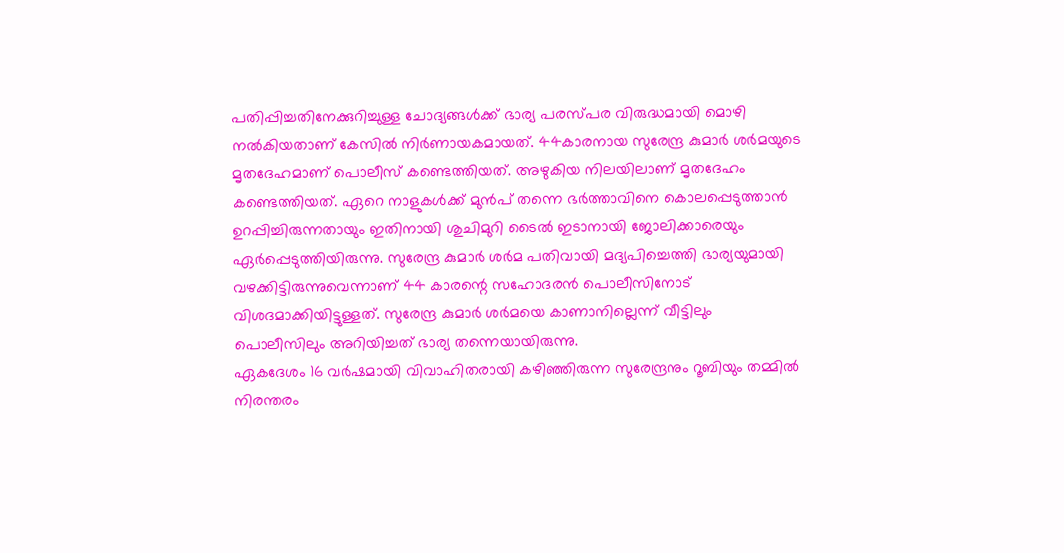പതിപ്പിച്ചതിനേക്കുറിച്ചുള്ള ചോദ്യങ്ങൾക്ക് ഭാര്യ പരസ്പര വിരുദ്ധമായി മൊഴി നൽകിയതാണ് കേസിൽ നിർണായകമായത്. 44കാരനായ സുരേന്ദ്ര കുമാർ ശർമയുടെ മൃതദേഹമാണ് പൊലീസ് കണ്ടെത്തിയത്. അഴുകിയ നിലയിലാണ് മൃതദേഹം കണ്ടെത്തിയത്. ഏറെ നാളുകൾക്ക് മുൻപ് തന്നെ ഭർത്താവിനെ കൊലപ്പെടുത്താൻ ഉറപ്പിച്ചിരുന്നതായും ഇതിനായി ശുചിമുറി ടൈൽ ഇടാനായി ജോലിക്കാരെയും ഏർപ്പെടുത്തിയിരുന്നു. സുരേന്ദ്ര കുമാർ ശർമ പതിവായി മദ്യപിച്ചെത്തി ഭാര്യയുമായി വഴക്കിട്ടിരുന്നുവെന്നാണ് 44 കാരന്റെ സഹോദരൻ പൊലീസിനോട് വിശദമാക്കിയിട്ടുള്ളത്. സുരേന്ദ്ര കുമാർ ശർമയെ കാണാനില്ലെന്ന് വീട്ടിലും പൊലീസിലും അറിയിച്ചത് ഭാര്യ തന്നെയായിരുന്നു.
ഏകദേശം 16 വർഷമായി വിവാഹിതരായി കഴിഞ്ഞിരുന്ന സുരേന്ദ്രനും റൂബിയും തമ്മിൽ നിരന്തരം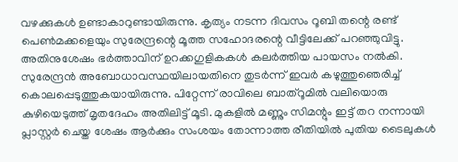വഴക്കുകൾ ഉണ്ടാകാറുണ്ടായിരുന്നു. കൃത്യം നടന്ന ദിവസം റൂബി തന്റെ രണ്ട് പെൺമക്കളെയും സുരേന്ദ്രന്റെ മൂത്ത സഹോദരന്റെ വീട്ടിലേക്ക് പറഞ്ഞുവിട്ടു. അതിനുശേഷം ഭർത്താവിന് ഉറക്കഗുളികകൾ കലർത്തിയ പായസം നൽകി. സുരേന്ദ്രൻ അബോധാവസ്ഥയിലായതിനെ തുടർന്ന് ഇവർ കഴുത്തുഞെരിച്ച് കൊലപ്പെടുത്തുകയായിരുന്നു. പിറ്റേന്ന് രാവിലെ ബാത്റൂമിൽ വലിയൊരു കുഴിയെടുത്ത് മൃതദേഹം അതിലിട്ട് മൂടി. മുകളിൽ മണ്ണും സിമന്റും ഇട്ട് തറ നന്നായി പ്ലാസ്റ്റർ ചെയ്ത ശേഷം ആർക്കും സംശയം തോന്നാത്ത രീതിയിൽ പുതിയ ടൈലുകൾ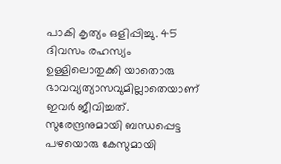പാകി കൃത്യം ഒളിപ്പിച്ചു. 45 ദിവസം രഹസ്യം ഉള്ളിലൊതുക്കി യാതൊരു ഭാവവ്യത്യാസവുമില്ലാതെയാണ് ഇവർ ജീവിച്ചത്.
സുരേന്ദ്രനുമായി ബന്ധപ്പെട്ട പഴയൊരു കേസുമായി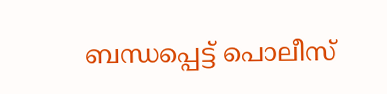ബന്ധപ്പെട്ട് പൊലീസ്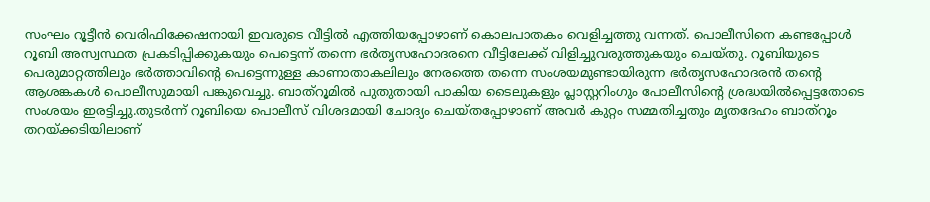സംഘം റൂട്ടീൻ വെരിഫിക്കേഷനായി ഇവരുടെ വീട്ടിൽ എത്തിയപ്പോഴാണ് കൊലപാതകം വെളിച്ചത്തു വന്നത്. പൊലീസിനെ കണ്ടപ്പോൾ റൂബി അസ്വസ്ഥത പ്രകടിപ്പിക്കുകയും പെട്ടെന്ന് തന്നെ ഭർതൃസഹോദരനെ വീട്ടിലേക്ക് വിളിച്ചുവരുത്തുകയും ചെയ്തു. റൂബിയുടെ പെരുമാറ്റത്തിലും ഭർത്താവിന്റെ പെട്ടെന്നുള്ള കാണാതാകലിലും നേരത്തെ തന്നെ സംശയമുണ്ടായിരുന്ന ഭർതൃസഹോദരൻ തന്റെ ആശങ്കകൾ പൊലീസുമായി പങ്കുവെച്ചു. ബാത്റൂമിൽ പുതുതായി പാകിയ ടൈലുകളും പ്ലാസ്റ്ററിംഗും പോലീസിന്റെ ശ്രദ്ധയിൽപ്പെട്ടതോടെ സംശയം ഇരട്ടിച്ചു.തുടർന്ന് റൂബിയെ പൊലീസ് വിശദമായി ചോദ്യം ചെയ്തപ്പോഴാണ് അവർ കുറ്റം സമ്മതിച്ചതും മൃതദേഹം ബാത്റൂം തറയ്ക്കടിയിലാണ്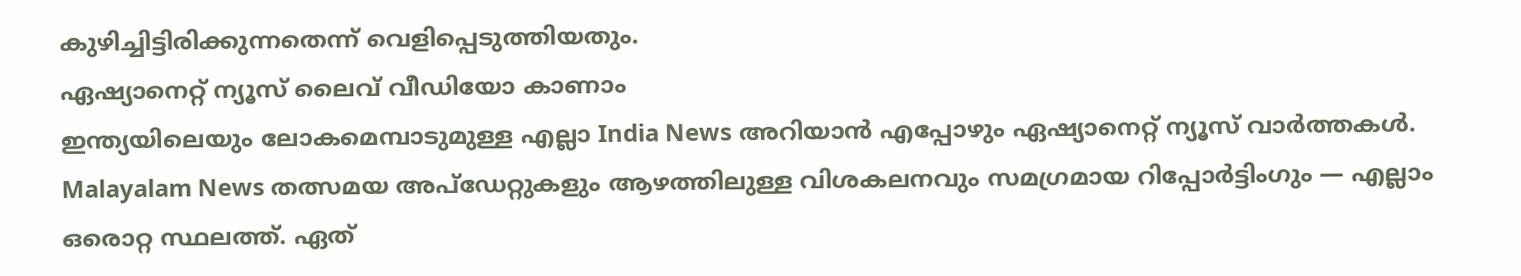കുഴിച്ചിട്ടിരിക്കുന്നതെന്ന് വെളിപ്പെടുത്തിയതും.
ഏഷ്യാനെറ്റ് ന്യൂസ് ലൈവ് വീഡിയോ കാണാം
ഇന്ത്യയിലെയും ലോകമെമ്പാടുമുള്ള എല്ലാ India News അറിയാൻ എപ്പോഴും ഏഷ്യാനെറ്റ് ന്യൂസ് വാർത്തകൾ. Malayalam News തത്സമയ അപ്ഡേറ്റുകളും ആഴത്തിലുള്ള വിശകലനവും സമഗ്രമായ റിപ്പോർട്ടിംഗും — എല്ലാം ഒരൊറ്റ സ്ഥലത്ത്. ഏത്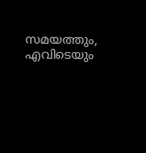സമയത്തും, എവിടെയും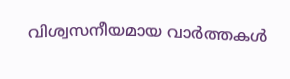വിശ്വസനീയമായ വാർത്തകൾ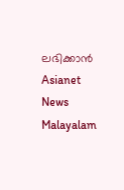ലഭിക്കാൻ Asianet News Malayalam